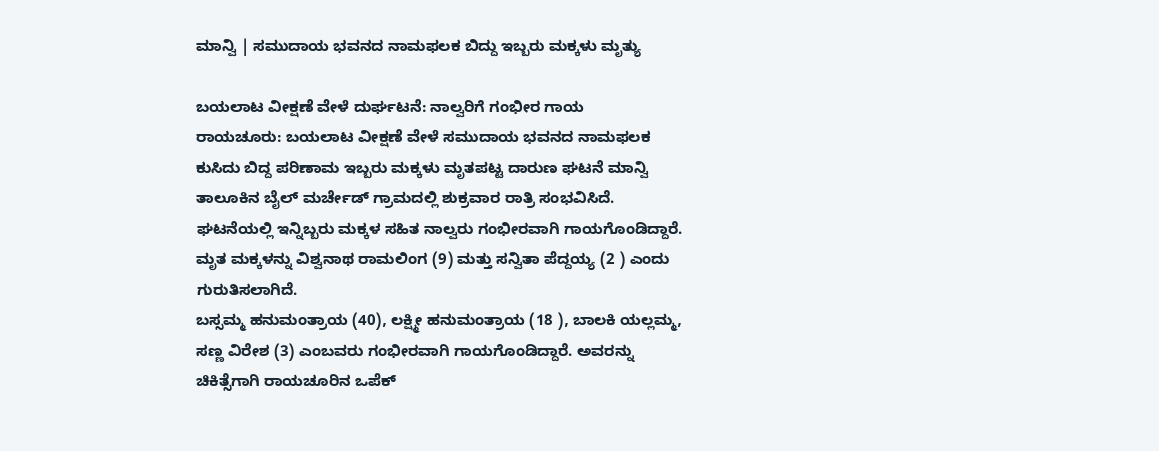ಮಾನ್ವಿ | ಸಮುದಾಯ ಭವನದ ನಾಮಫಲಕ ಬಿದ್ದು ಇಬ್ಬರು ಮಕ್ಕಳು ಮೃತ್ಯು

ಬಯಲಾಟ ವೀಕ್ಷಣೆ ವೇಳೆ ದುರ್ಘಟನೆ: ನಾಲ್ವರಿಗೆ ಗಂಭೀರ ಗಾಯ
ರಾಯಚೂರು: ಬಯಲಾಟ ವೀಕ್ಷಣೆ ವೇಳೆ ಸಮುದಾಯ ಭವನದ ನಾಮಫಲಕ ಕುಸಿದು ಬಿದ್ದ ಪರಿಣಾಮ ಇಬ್ಬರು ಮಕ್ಕಳು ಮೃತಪಟ್ಟ ದಾರುಣ ಘಟನೆ ಮಾನ್ವಿ ತಾಲೂಕಿನ ಬೈಲ್ ಮರ್ಚೇಡ್ ಗ್ರಾಮದಲ್ಲಿ ಶುಕ್ರವಾರ ರಾತ್ರಿ ಸಂಭವಿಸಿದೆ. ಘಟನೆಯಲ್ಲಿ ಇನ್ನಿಬ್ಬರು ಮಕ್ಕಳ ಸಹಿತ ನಾಲ್ವರು ಗಂಭೀರವಾಗಿ ಗಾಯಗೊಂಡಿದ್ದಾರೆ.
ಮೃತ ಮಕ್ಕಳನ್ನು ವಿಶ್ವನಾಥ ರಾಮಲಿಂಗ (9) ಮತ್ತು ಸನ್ವಿತಾ ಪೆದ್ದಯ್ಯ (2 ) ಎಂದು ಗುರುತಿಸಲಾಗಿದೆ.
ಬಸ್ಸಮ್ಮ ಹನುಮಂತ್ರಾಯ (40), ಲಕ್ಷ್ಮೀ ಹನುಮಂತ್ರಾಯ (18 ), ಬಾಲಕಿ ಯಲ್ಲಮ್ಮ, ಸಣ್ಣ ವಿರೇಶ (3) ಎಂಬವರು ಗಂಭೀರವಾಗಿ ಗಾಯಗೊಂಡಿದ್ದಾರೆ. ಅವರನ್ನು ಚಿಕಿತ್ಸೆಗಾಗಿ ರಾಯಚೂರಿನ ಒಪೆಕ್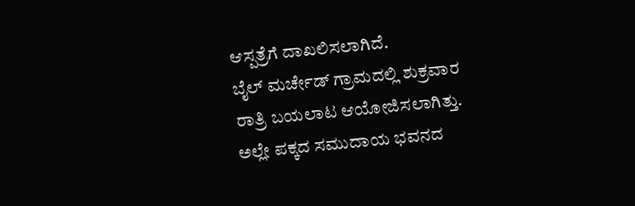ಆಸ್ಪತ್ರೆಗೆ ದಾಖಲಿಸಲಾಗಿದೆ.
ಬೈಲ್ ಮರ್ಚೇಡ್ ಗ್ರಾಮದಲ್ಲಿ ಶುಕ್ರವಾರ ರಾತ್ರಿ ಬಯಲಾಟ ಆಯೋಜಿಸಲಾಗಿತ್ತು. ಅಲ್ಲೇ ಪಕ್ಕದ ಸಮುದಾಯ ಭವನದ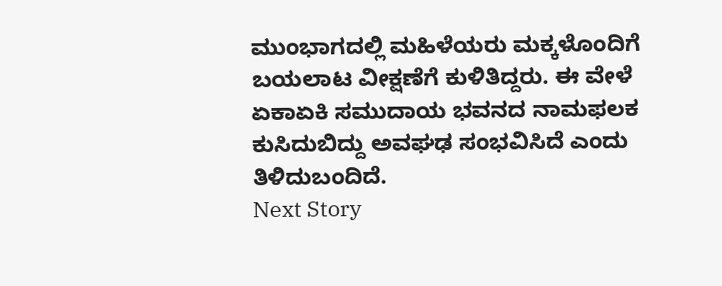ಮುಂಭಾಗದಲ್ಲಿ ಮಹಿಳೆಯರು ಮಕ್ಕಳೊಂದಿಗೆ ಬಯಲಾಟ ವೀಕ್ಷಣೆಗೆ ಕುಳಿತಿದ್ದರು. ಈ ವೇಳೆ ಏಕಾಏಕಿ ಸಮುದಾಯ ಭವನದ ನಾಮಫಲಕ ಕುಸಿದುಬಿದ್ದು ಅವಘಢ ಸಂಭವಿಸಿದೆ ಎಂದು ತಿಳಿದುಬಂದಿದೆ.
Next Story